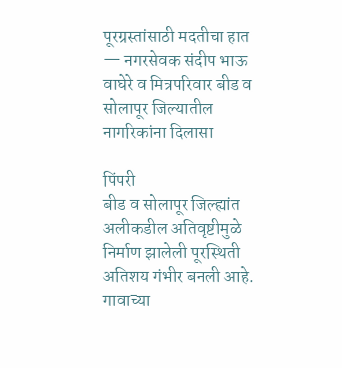पूरग्रस्तांसाठी मदतीचा हात — नगरसेवक संदीप भाऊ वाघेरे व मित्रपरिवार बीड व सोलापूर जिल्यातील नागरिकांना दिलासा

पिंपरी
बीड व सोलापूर जिल्ह्यांत अलीकडील अतिवृष्टीमुळे निर्माण झालेली पूरस्थिती अतिशय गंभीर बनली आहे. गावाच्या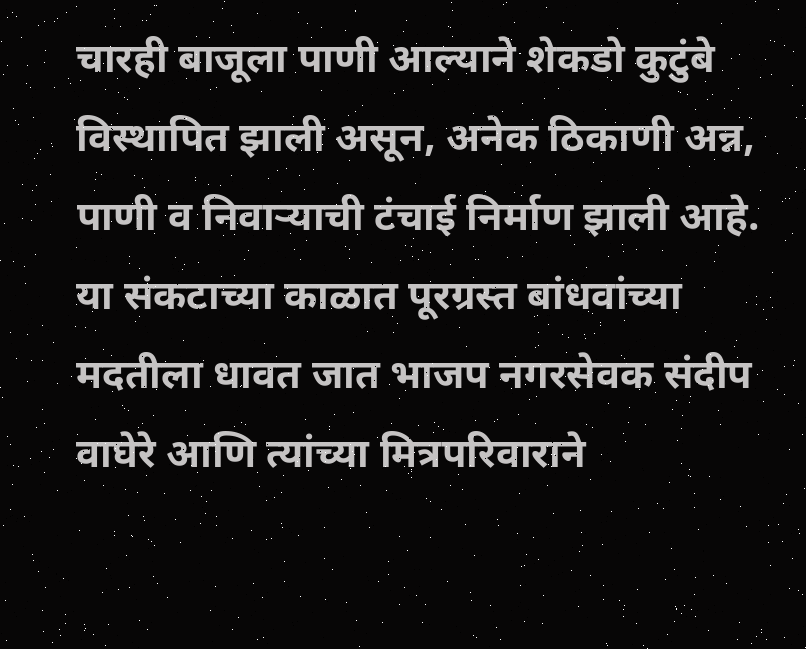चारही बाजूला पाणी आल्याने शेकडो कुटुंबे विस्थापित झाली असून, अनेक ठिकाणी अन्न, पाणी व निवाऱ्याची टंचाई निर्माण झाली आहे. या संकटाच्या काळात पूरग्रस्त बांधवांच्या मदतीला धावत जात भाजप नगरसेवक संदीप वाघेरे आणि त्यांच्या मित्रपरिवाराने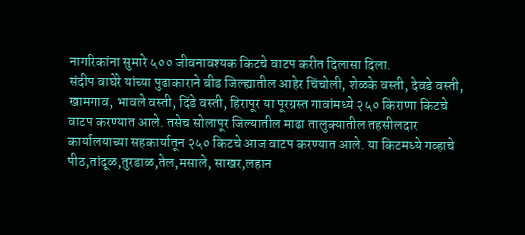नागरिकांना सुमारे ५०० जीवनावश्यक किटचे वाटप करीत दिलासा दिला.
संदीप वाघेरे यांच्या पुढाकाराने बीड जिल्ह्यातील आहेर चिंचोली, शेळके वस्ती, देवडे वस्ती, खामगाव, भावले वस्ती, दिंडे वस्ती, हिरापूर या पूरग्रस्त गावांमध्ये २५० किराणा किटचे वाटप करण्यात आले. तसेच सोलापूर जिल्यातील माढा तालुक्यातील तहसीलदार कार्यालयाच्या सहकार्यातून २५० किटचे आज वाटप करण्यात आले. या किटमध्ये गव्हाचे पीठ,तांदूळ,तुरडाळ,तेल,मसाले, साखर,लहान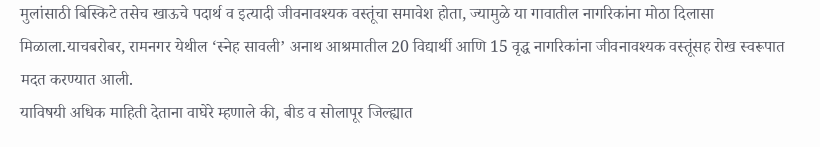मुलांसाठी बिस्किटे तसेच खाऊचे पदार्थ व इत्यादी जीवनावश्यक वस्तूंचा समावेश होता, ज्यामुळे या गावातील नागरिकांना मोठा दिलासा मिळाला.याचबरोबर, रामनगर येथील ‘स्नेह सावली’ अनाथ आश्रमातील 20 विद्यार्थी आणि 15 वृद्ध नागरिकांना जीवनावश्यक वस्तूंसह रोख स्वरूपात मदत करण्यात आली.
याविषयी अधिक माहिती देताना वाघेरे म्हणाले की, बीड व सोलापूर जिल्ह्यात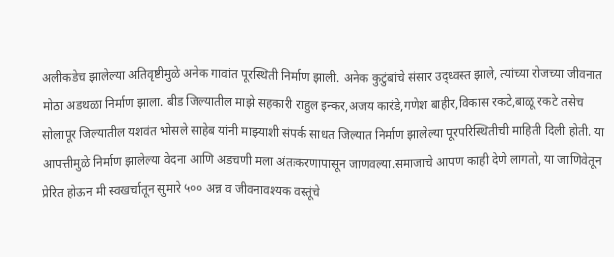अलीकडेच झालेल्या अतिवृष्टीमुळे अनेक गावांत पूरस्थिती निर्माण झाली. अनेक कुटुंबांचे संसार उद्ध्वस्त झाले, त्यांच्या रोजच्या जीवनात मोठा अडथळा निर्माण झाला. बीड जिल्यातील माझे सहकारी राहुल इन्कर,अजय कारंडे,गणेश बाहीर,विकास रकटे,बाळू रकटे तसेच सोलापूर जिल्यातील यशवंत भोसले साहेब यांनी माझ्याशी संपर्क साधत जिल्यात निर्माण झालेल्या पूरपरिस्थितीची माहिती दिली होती. या आपत्तीमुळे निर्माण झालेल्या वेदना आणि अडचणी मला अंतःकरणापासून जाणवल्या.समाजाचे आपण काही देणे लागतो, या जाणिवेतून प्रेरित होऊन मी स्वखर्चातून सुमारे ५०० अन्न व जीवनावश्यक वस्तूंचे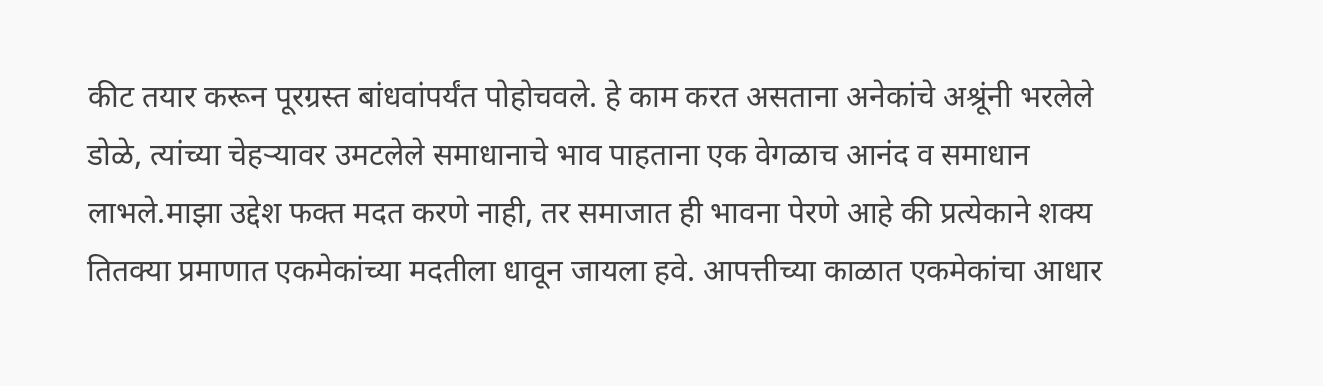कीट तयार करून पूरग्रस्त बांधवांपर्यंत पोहोचवले. हे काम करत असताना अनेकांचे अश्रूंनी भरलेले डोळे, त्यांच्या चेहऱ्यावर उमटलेले समाधानाचे भाव पाहताना एक वेगळाच आनंद व समाधान लाभले.माझा उद्देश फक्त मदत करणे नाही, तर समाजात ही भावना पेरणे आहे की प्रत्येकाने शक्य तितक्या प्रमाणात एकमेकांच्या मदतीला धावून जायला हवे. आपत्तीच्या काळात एकमेकांचा आधार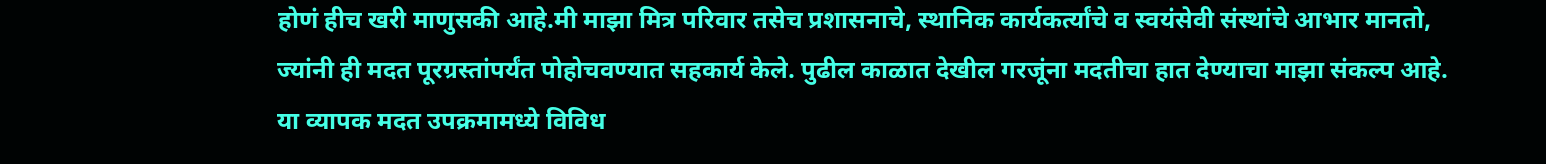होणं हीच खरी माणुसकी आहे.मी माझा मित्र परिवार तसेच प्रशासनाचे, स्थानिक कार्यकर्त्यांचे व स्वयंसेवी संस्थांचे आभार मानतो, ज्यांनी ही मदत पूरग्रस्तांपर्यंत पोहोचवण्यात सहकार्य केले. पुढील काळात देखील गरजूंना मदतीचा हात देण्याचा माझा संकल्प आहे.
या व्यापक मदत उपक्रमामध्ये विविध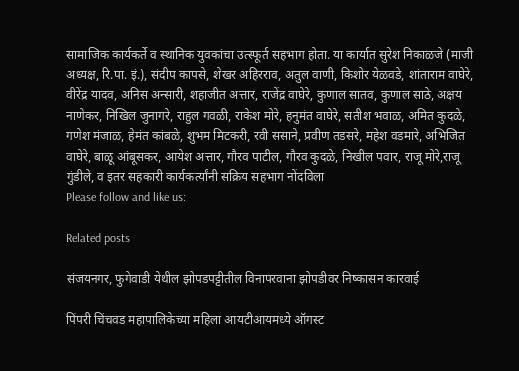सामाजिक कार्यकर्ते व स्थानिक युवकांचा उत्स्फूर्त सहभाग होता. या कार्यात सुरेश निकाळजे (माजी अध्यक्ष, रि.पा. इं.), संदीप कापसे, शेखर अहिरराव, अतुल वाणी, किशोर येळवडे, शांताराम वाघेरे, वीरेंद्र यादव, अनिस अन्सारी, शहाजीत अत्तार, राजेंद्र वाघेरे, कुणाल सातव, कुणाल साठे, अक्षय नाणेकर, निखिल जुनागरे, राहुल गवळी, राकेश मोरे, हनुमंत वाघेरे, सतीश भवाळ, अमित कुदळे, गणेश मंजाळ, हेमंत कांबळे, शुभम मिटकरी, रवी ससाने, प्रवीण तडसरे, महेश वडमारे, अभिजित वाघेरे, बाळू आंबूसकर, आयेश अत्तार, गौरव पाटील, गौरव कुदळे, निखील पवार, राजू मोरे,राजू गुंडीले, व इतर सहकारी कार्यकर्त्यांनी सक्रिय सहभाग नोंदविला
Please follow and like us:

Related posts

संजयनगर, फुगेवाडी येथील झोपडपट्टीतील विनापरवाना झोपडीवर निष्कासन कारवाई

पिंपरी चिंचवड महापालिकेच्या महिला आयटीआयमध्ये ऑगस्ट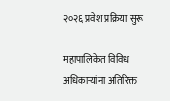२०२६ प्रवेश प्रक्रिया सुरू

महापालिकेत विविध अधिकाऱ्यांना अतिरिक्त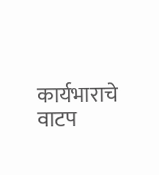कार्यभाराचे वाटप